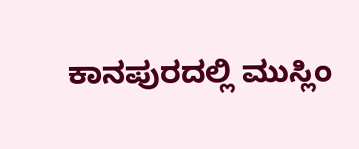ಕಾನಪುರದಲ್ಲಿ ಮುಸ್ಲಿಂ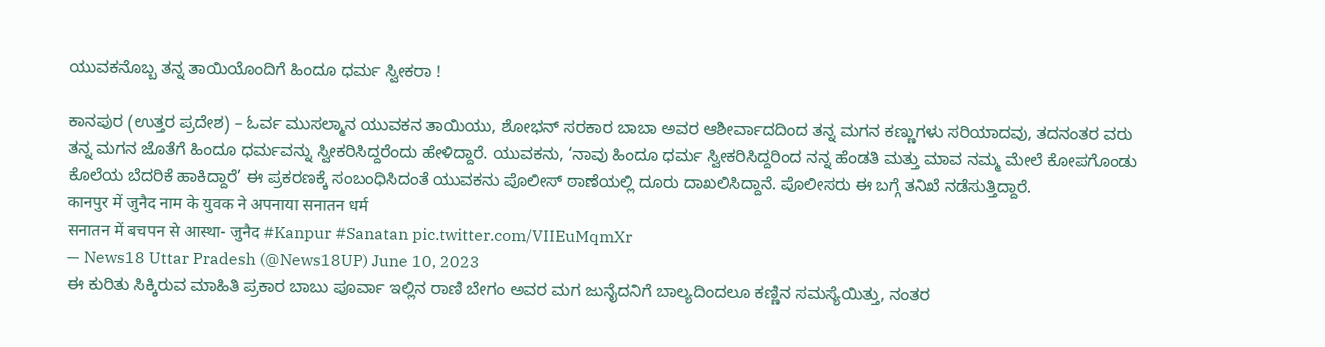ಯುವಕನೊಬ್ಬ ತನ್ನ ತಾಯಿಯೊಂದಿಗೆ ಹಿಂದೂ ಧರ್ಮ ಸ್ವೀಕರಾ !

ಕಾನಪುರ (ಉತ್ತರ ಪ್ರದೇಶ) – ಓರ್ವ ಮುಸಲ್ಮಾನ ಯುವಕನ ತಾಯಿಯು, ಶೋಭನ್ ಸರಕಾರ ಬಾಬಾ ಅವರ ಆಶೀರ್ವಾದದಿಂದ ತನ್ನ ಮಗನ ಕಣ್ಣುಗಳು ಸರಿಯಾದವು, ತದನಂತರ ವರು ತನ್ನ ಮಗನ ಜೊತೆಗೆ ಹಿಂದೂ ಧರ್ಮವನ್ನು ಸ್ವೀಕರಿಸಿದ್ದರೆಂದು ಹೇಳಿದ್ದಾರೆ. ಯುವಕನು, ‘ನಾವು ಹಿಂದೂ ಧರ್ಮ ಸ್ವೀಕರಿಸಿದ್ದರಿಂದ ನನ್ನ ಹೆಂಡತಿ ಮತ್ತು ಮಾವ ನಮ್ಮ ಮೇಲೆ ಕೋಪಗೊಂಡು ಕೊಲೆಯ ಬೆದರಿಕೆ ಹಾಕಿದ್ದಾರೆ’ ಈ ಪ್ರಕರಣಕ್ಕೆ ಸಂಬಂಧಿಸಿದಂತೆ ಯುವಕನು ಪೊಲೀಸ್ ಠಾಣೆಯಲ್ಲಿ ದೂರು ದಾಖಲಿಸಿದ್ದಾನೆ. ಪೊಲೀಸರು ಈ ಬಗ್ಗೆ ತನಿಖೆ ನಡೆಸುತ್ತಿದ್ದಾರೆ.
कानपुर में जुनैद नाम के युवक ने अपनाया सनातन धर्म
सनातन में बचपन से आस्था- जुनैद #Kanpur #Sanatan pic.twitter.com/VIIEuMqmXr
— News18 Uttar Pradesh (@News18UP) June 10, 2023
ಈ ಕುರಿತು ಸಿಕ್ಕಿರುವ ಮಾಹಿತಿ ಪ್ರಕಾರ ಬಾಬು ಪೂರ್ವಾ ಇಲ್ಲಿನ ರಾಣಿ ಬೇಗಂ ಅವರ ಮಗ ಜುನೈದನಿಗೆ ಬಾಲ್ಯದಿಂದಲೂ ಕಣ್ಣಿನ ಸಮಸ್ಯೆಯಿತ್ತು, ನಂತರ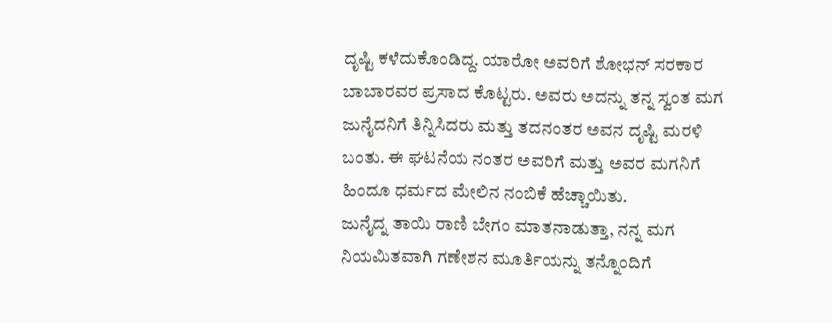ದೃಷ್ಟಿ ಕಳೆದುಕೊಂಡಿದ್ದ. ಯಾರೋ ಅವರಿಗೆ ಶೋಭನ್ ಸರಕಾರ ಬಾಬಾರವರ ಪ್ರಸಾದ ಕೊಟ್ಟರು. ಅವರು ಅದನ್ನು ತನ್ನ ಸ್ವಂತ ಮಗ ಜುನೈದನಿಗೆ ತಿನ್ನಿಸಿದರು ಮತ್ತು ತದನಂತರ ಅವನ ದೃಷ್ಟಿ ಮರಳಿ ಬಂತು. ಈ ಘಟನೆಯ ನಂತರ ಅವರಿಗೆ ಮತ್ತು ಅವರ ಮಗನಿಗೆ ಹಿಂದೂ ಧರ್ಮದ ಮೇಲಿನ ನಂಬಿಕೆ ಹೆಚ್ಚಾಯಿತು.
ಜುನೈದ್ನ ತಾಯಿ ರಾಣಿ ಬೇಗಂ ಮಾತನಾಡುತ್ತಾ, ನನ್ನ ಮಗ ನಿಯಮಿತವಾಗಿ ಗಣೇಶನ ಮೂರ್ತಿಯನ್ನು ತನ್ನೊಂದಿಗೆ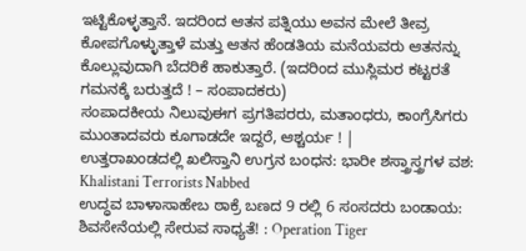ಇಟ್ಟಿಕೊಳ್ಳತ್ತಾನೆ. ಇದರಿಂದ ಆತನ ಪತ್ನಿಯು ಅವನ ಮೇಲೆ ತೀವ್ರ ಕೋಪಗೊಳ್ಳುತ್ತಾಳೆ ಮತ್ತು ಆತನ ಹೆಂಡತಿಯ ಮನೆಯವರು ಆತನನ್ನು ಕೊಲ್ಲುವುದಾಗಿ ಬೆದರಿಕೆ ಹಾಕುತ್ತಾರೆ. (ಇದರಿಂದ ಮುಸ್ಲಿಮರ ಕಟ್ಟರತೆ ಗಮನಕ್ಕೆ ಬರುತ್ತದೆ ! – ಸಂಪಾದಕರು)
ಸಂಪಾದಕೀಯ ನಿಲುವುಈಗ ಪ್ರಗತಿಪರರು, ಮತಾಂಧರು, ಕಾಂಗ್ರೆಸಿಗರು ಮುಂತಾದವರು ಕೂಗಾಡದೇ ಇದ್ದರೆ, ಆಶ್ಚರ್ಯ ! |
ಉತ್ತರಾಖಂಡದಲ್ಲಿ ಖಲಿಸ್ತಾನಿ ಉಗ್ರನ ಬಂಧನ: ಭಾರೀ ಶಸ್ತ್ರಾಸ್ತ್ರಗಳ ವಶ: Khalistani Terrorists Nabbed
ಉದ್ಧವ ಬಾಳಾಸಾಹೇಬ ಠಾಕ್ರೆ ಬಣದ 9 ರಲ್ಲಿ 6 ಸಂಸದರು ಬಂಡಾಯ: ಶಿವಸೇನೆಯಲ್ಲಿ ಸೇರುವ ಸಾಧ್ಯತೆ! : Operation Tiger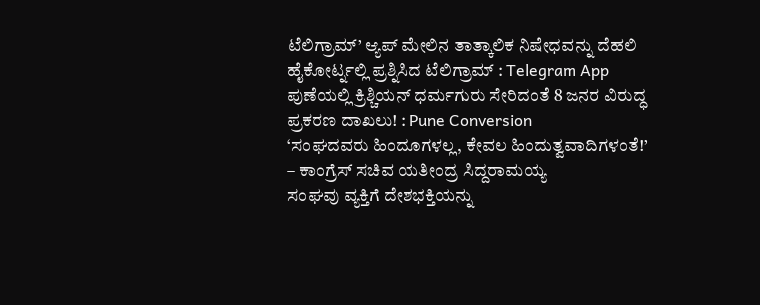ಟೆಲಿಗ್ರಾಮ್’ ಆ್ಯಪ್ ಮೇಲಿನ ತಾತ್ಕಾಲಿಕ ನಿಷೇಧವನ್ನು ದೆಹಲಿ ಹೈಕೋರ್ಟ್ನಲ್ಲಿ ಪ್ರಶ್ನಿಸಿದ ಟೆಲಿಗ್ರಾಮ್ : Telegram App
ಪುಣೆಯಲ್ಲಿ ಕ್ರಿಶ್ಚಿಯನ್ ಧರ್ಮಗುರು ಸೇರಿದಂತೆ 8 ಜನರ ವಿರುದ್ಧ ಪ್ರಕರಣ ದಾಖಲು! : Pune Conversion
‘ಸಂಘದವರು ಹಿಂದೂಗಳಲ್ಲ, ಕೇವಲ ಹಿಂದುತ್ವವಾದಿಗಳಂತೆ!’ – ಕಾಂಗ್ರೆಸ್ ಸಚಿವ ಯತೀಂದ್ರ ಸಿದ್ದರಾಮಯ್ಯ
ಸಂಘವು ವ್ಯಕ್ತಿಗೆ ದೇಶಭಕ್ತಿಯನ್ನು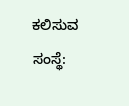ಕಲಿಸುವ ಸಂಸ್ಥೆ: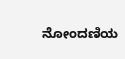ನೋಂದಣಿಯ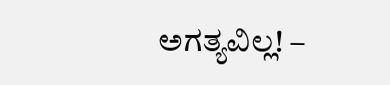ಅಗತ್ಯವಿಲ್ಲ! –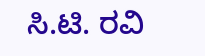ಸಿ.ಟಿ. ರವಿ